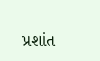પ્રશાંત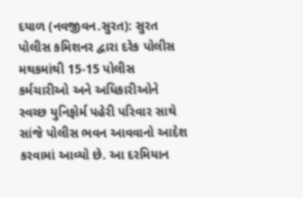દયાળ (નવજીવન.સુરત): સુરત પોલીસ કમિશનર દ્વારા દરેક પોલીસ મથકમાંથી 15-15 પોલીસ કર્મચારીઓ અને અધિકારીઓને સ્વચ્છ યુનિફોર્મ પહેરી પરિવાર સાથે સાંજે પોલીસ ભવન આવવાનો આદેશ કરવામાં આવ્યો છે. આ દરમિયાન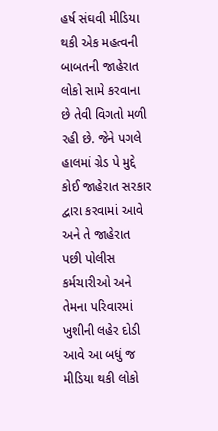હર્ષ સંઘવી મીડિયા થકી એક મહત્વની બાબતની જાહેરાત લોકો સામે કરવાના છે તેવી વિગતો મળી રહી છે. જેને પગલે હાલમાં ગ્રેડ પે મુદ્દે કોઈ જાહેરાત સરકાર દ્વારા કરવામાં આવે અને તે જાહેરાત પછી પોલીસ કર્મચારીઓ અને તેમના પરિવારમાં ખુશીની લહેર દોડી આવે આ બધું જ મીડિયા થકી લોકો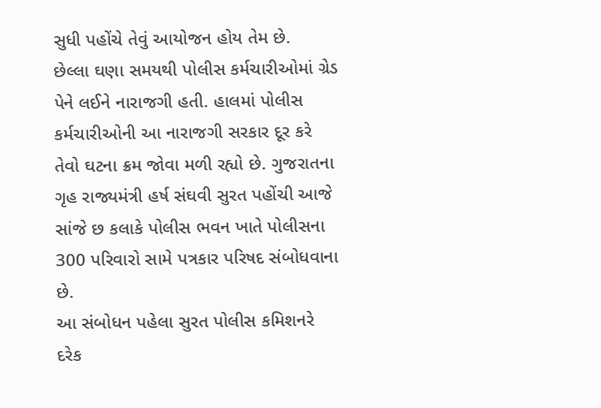સુધી પહોંચે તેવું આયોજન હોય તેમ છે.
છેલ્લા ઘણા સમયથી પોલીસ કર્મચારીઓમાં ગ્રેડ પેને લઈને નારાજગી હતી. હાલમાં પોલીસ કર્મચારીઓની આ નારાજગી સરકાર દૂર કરે તેવો ઘટના ક્રમ જોવા મળી રહ્યો છે. ગુજરાતના ગૃહ રાજ્યમંત્રી હર્ષ સંઘવી સુરત પહોંચી આજે સાંજે છ કલાકે પોલીસ ભવન ખાતે પોલીસના 300 પરિવારો સામે પત્રકાર પરિષદ સંબોધવાના છે.
આ સંબોધન પહેલા સુરત પોલીસ કમિશનરે દરેક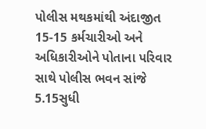પોલીસ મથકમાંથી અંદાજીત 15-15 કર્મચારીઓ અને અધિકારીઓને પોતાના પરિવાર સાથે પોલીસ ભવન સાંજે 5.15સુધી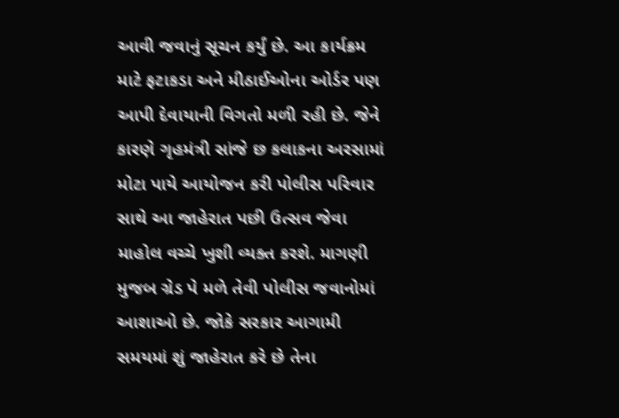આવી જવાનું સૂચન કર્યું છે. આ કાર્યક્રમ માટે ફટાકડા અને મીઠાઈઓના ઓર્ડર પણ આપી દેવાયાની વિગતો મળી રહી છે. જેને કારણે ગૃહમંત્રી સાંજે છ કલાકના અરસામાં મોટા પાયે આયોજન કરી પોલીસ પરિવાર સાથે આ જાહેરાત પછી ઉત્સવ જેવા માહોલ વચ્ચે ખુશી વ્યક્ત કરશે. માગણી મુજબ ગ્રેડ પે મળે તેવી પોલીસ જવાનોમાં આશાઓ છે. જોકે સરકાર આગામી સમયમાં શું જાહેરાત કરે છે તેના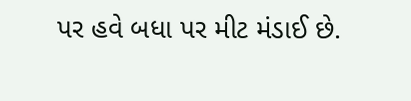પર હવે બધા પર મીટ મંડાઈ છે.